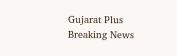Gujarat Plus
Breaking News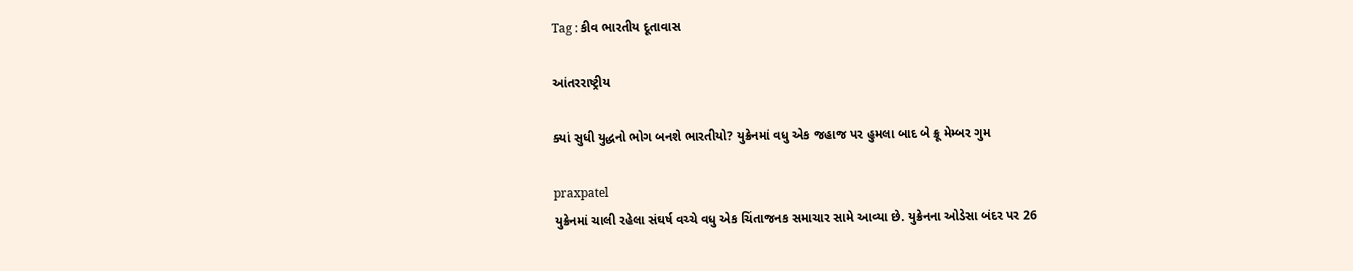Tag : કીવ ભારતીય દૂતાવાસ

આંતરરાષ્ટ્રીય

ક્યાં સુધી યુદ્ધનો ભોગ બનશે ભારતીયો? યુક્રેનમાં વધુ એક જહાજ પર હુમલા બાદ બે ક્રૂ મેમ્બર ગુમ

praxpatel
યુક્રેનમાં ચાલી રહેલા સંઘર્ષ વચ્ચે વધુ એક ચિંતાજનક સમાચાર સામે આવ્યા છે. યુક્રેનના ઓડેસા બંદર પર 26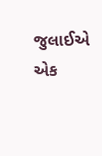જુલાઈએ એક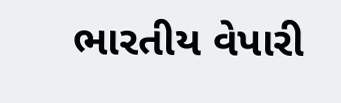ભારતીય વેપારી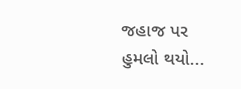જહાજ પર હુમલો થયો...